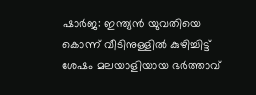ഷാര്‍ജ: ഇന്ത്യന്‍ യുവതിയെ കൊന്ന് വീടിനുള്ളില്‍ കുഴിച്ചിട്ട് ശേഷം മലയാളിയായ ഭര്‍ത്താവ്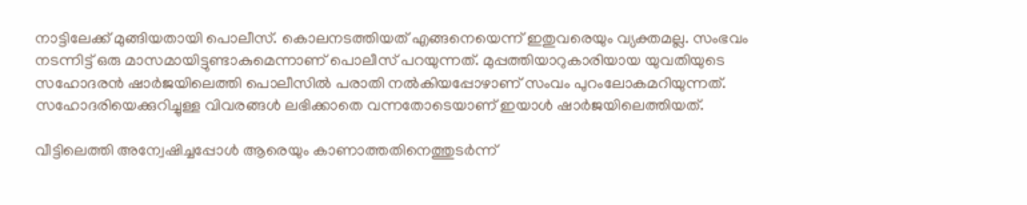നാട്ടിലേക്ക് മുങ്ങിയതായി പൊലീസ്. കൊലനടത്തിയത് എങ്ങനെയെന്ന് ഇതുവരെയും വ്യക്തമല്ല. സംഭവം നടന്നിട്ട് ഒരു മാസമായിട്ടുണ്ടാകുമെന്നാണ് പൊലീസ് പറയുന്നത്. മുപ്പത്തിയാറുകാരിയായ യുവതിയുടെ സഹോദരന്‍ ഷാര്‍ജയിലെത്തി പൊലീസില്‍ പരാതി നല്‍കിയപ്പോഴാണ് സംവം പുറംലോകമറിയുന്നത്. സഹോദരിയെക്കുറിച്ചുള്ള വിവരങ്ങള്‍ ലഭിക്കാതെ വന്നതോടെയാണ് ഇയാള്‍ ഷാര്‍ജയിലെത്തിയത്.

വീട്ടിലെത്തി അന്വേഷിച്ചപ്പോള്‍ ആരെയും കാണാത്തതിനെത്തുടര്‍ന്ന്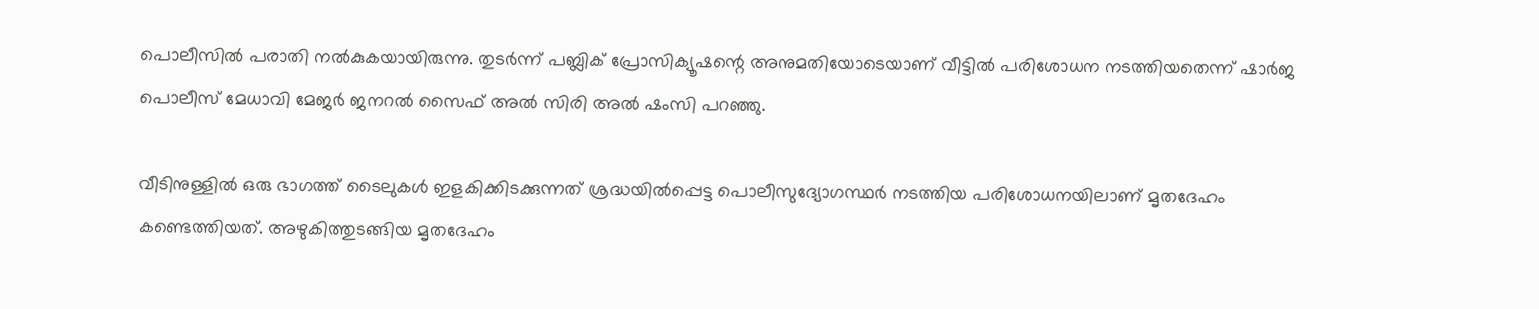പൊലീസില്‍ പരാതി നല്‍കുകയായിരുന്നു. തുടര്‍ന്ന് പബ്ലിക് പ്രോസിക്യൂഷന്റെ അനുമതിയോടെയാണ് വീട്ടില്‍ പരിശോധന നടത്തിയതെന്ന് ഷാര്‍ജ പൊലീസ് മേധാവി മേജര്‍ ജനറല്‍ സൈഫ് അല്‍ സിരി അല്‍ ഷംസി പറഞ്ഞു.

വീടിനുള്ളില്‍ ഒരു ഭാഗത്ത് ടൈലുകള്‍ ഇളകിക്കിടക്കുന്നത് ശ്രദ്ധയില്‍പ്പെട്ട പൊലീസുദ്യോഗസ്ഥര്‍ നടത്തിയ പരിശോധനയിലാണ് മൃതദേഹം കണ്ടെത്തിയത്. അഴുകിത്തുടങ്ങിയ മൃതദേഹം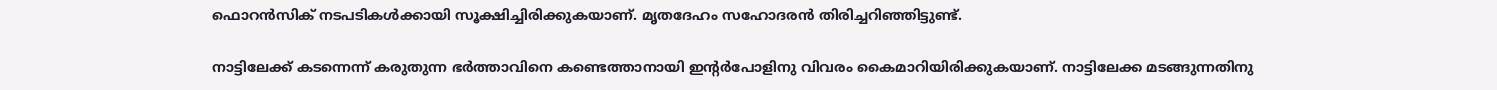ഫൊറന്‍സിക് നടപടികള്‍ക്കായി സൂക്ഷിച്ചിരിക്കുകയാണ്. മൃതദേഹം സഹോദരന്‍ തിരിച്ചറിഞ്ഞിട്ടുണ്ട്.

നാട്ടിലേക്ക് കടന്നെന്ന് കരുതുന്ന ഭര്‍ത്താവിനെ കണ്ടെത്താനായി ഇന്റര്‍പോളിനു വിവരം കൈമാറിയിരിക്കുകയാണ്. നാട്ടിലേക്ക മടങ്ങുന്നതിനു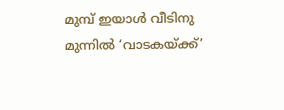മുമ്പ് ഇയാള്‍ വീടിനു മുന്നില്‍ ‘വാടകയ്ക്ക്’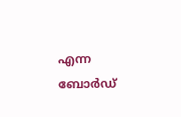എന്ന ബോര്‍ഡ്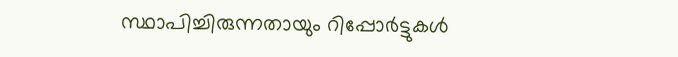സ്ഥാപിച്ചിരുന്നതായും റിപ്പോര്‍ട്ടുകള്‍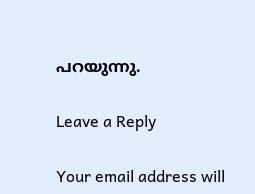പറയുന്നു.

Leave a Reply

Your email address will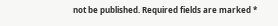not be published. Required fields are marked *